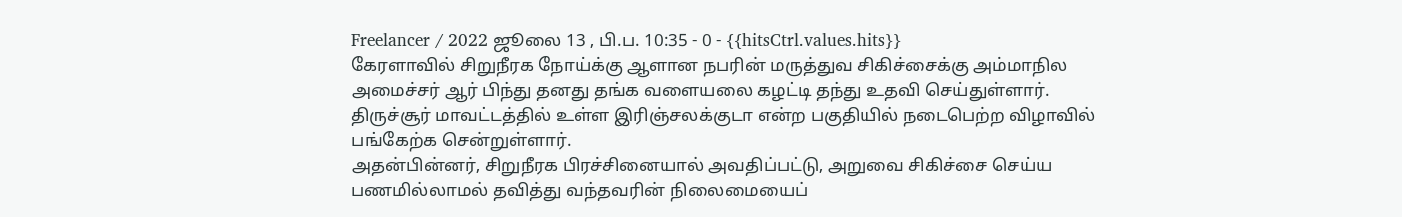Freelancer / 2022 ஜூலை 13 , பி.ப. 10:35 - 0 - {{hitsCtrl.values.hits}}
கேரளாவில் சிறுநீரக நோய்க்கு ஆளான நபரின் மருத்துவ சிகிச்சைக்கு அம்மாநில அமைச்சர் ஆர் பிந்து தனது தங்க வளையலை கழட்டி தந்து உதவி செய்துள்ளார்.
திருச்சூர் மாவட்டத்தில் உள்ள இரிஞ்சலக்குடா என்ற பகுதியில் நடைபெற்ற விழாவில் பங்கேற்க சென்றுள்ளார்.
அதன்பின்னர், சிறுநீரக பிரச்சினையால் அவதிப்பட்டு, அறுவை சிகிச்சை செய்ய பணமில்லாமல் தவித்து வந்தவரின் நிலைமையைப்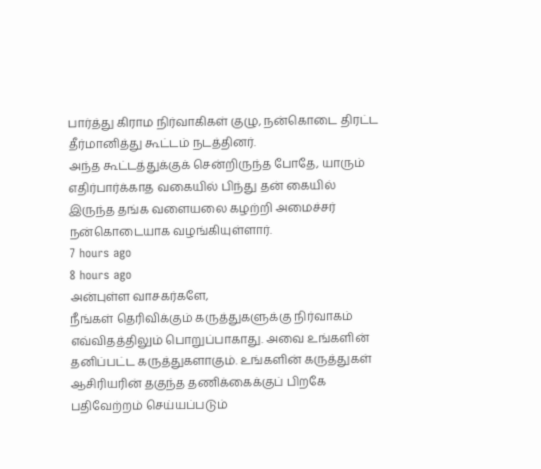பார்த்து கிராம நிர்வாகிகள் குழு, நன்கொடை திரட்ட தீர்மானித்து கூட்டம் நடத்தினர்.
அந்த கூட்டத்துக்குக் சென்றிருந்த போதே, யாரும் எதிர்பார்க்காத வகையில் பிந்து தன் கையில் இருந்த தங்க வளையலை கழற்றி அமைச்சர் நன்கொடையாக வழங்கியுள்ளார்.
7 hours ago
8 hours ago
அன்புள்ள வாசகர்களே,
நீங்கள் தெரிவிக்கும் கருத்துகளுக்கு நிர்வாகம் எவ்விதத்திலும் பொறுப்பாகாது. அவை உங்களின் தனிப்பட்ட கருத்துகளாகும். உங்களின் கருத்துகள் ஆசிரியரின் தகுந்த தணிக்கைக்குப் பிறகே பதிவேற்றம் செய்யப்படும்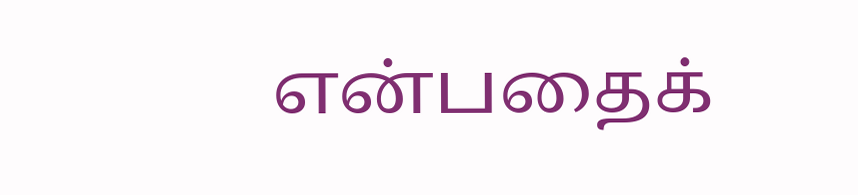என்பதைக்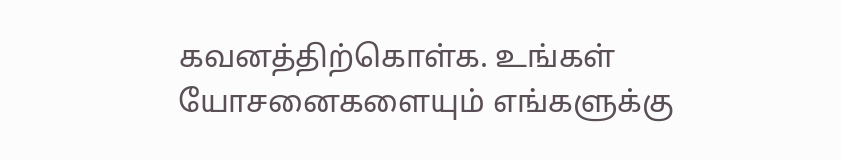கவனத்திற்கொள்க. உங்கள் யோசனைகளையும் எங்களுக்கு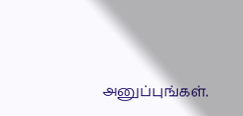அனுப்புங்கள்.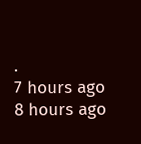.
7 hours ago
8 hours ago